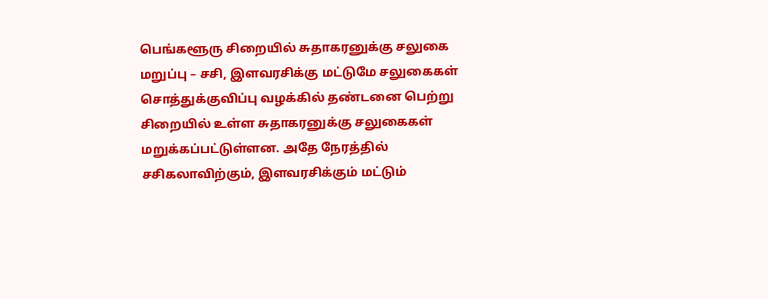பெங்களூரு சிறையில் சுதாகரனுக்கு சலுகை மறுப்பு – சசி, இளவரசிக்கு மட்டுமே சலுகைகள்
சொத்துக்குவிப்பு வழக்கில் தண்டனை பெற்று சிறையில் உள்ள சுதாகரனுக்கு சலுகைகள் மறுக்கப்பட்டுள்ளன. அதே நேரத்தில் சசிகலாவிற்கும், இளவரசிக்கும் மட்டும்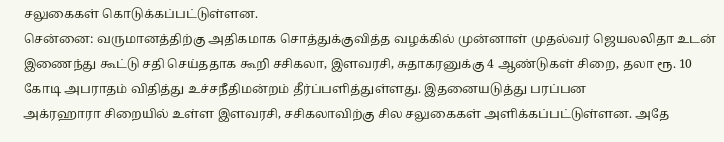சலுகைகள் கொடுக்கப்பட்டுள்ளன.
சென்னை: வருமானத்திற்கு அதிகமாக சொத்துக்குவித்த வழக்கில் முன்னாள் முதல்வர் ஜெயலலிதா உடன் இணைந்து கூட்டு சதி செய்ததாக கூறி சசிகலா, இளவரசி, சுதாகரனுக்கு 4 ஆண்டுகள் சிறை, தலா ரூ. 10 கோடி அபராதம் விதித்து உச்சநீதிமன்றம் தீர்ப்பளித்துள்ளது. இதனையடுத்து பரப்பன
அக்ரஹாரா சிறையில் உள்ள இளவரசி, சசிகலாவிற்கு சில சலுகைகள் அளிக்கப்பட்டுள்ளன. அதே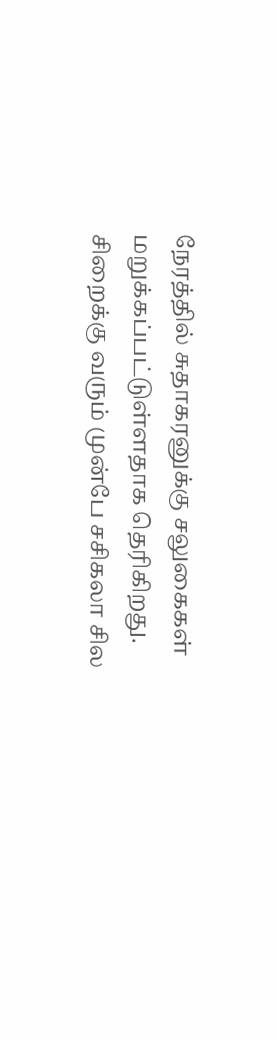நேரத்தில் சுதாகரனுக்கு சலுகைகள் மறுக்கப்பட்டுள்ளதாக தெரிகிறது.
சிறைக்கு வரும் முன்பே சசிகலா சில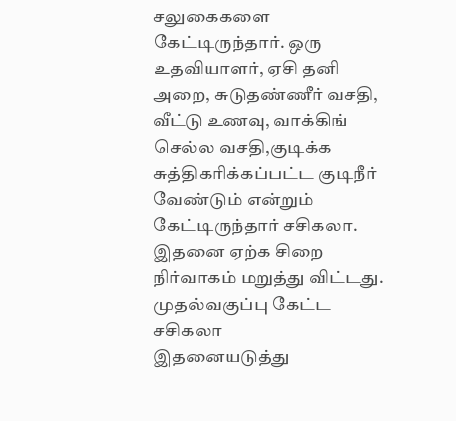சலுகைகளை கேட்டிருந்தார். ஒரு உதவியாளர், ஏசி தனி அறை, சுடுதண்ணீர் வசதி, வீட்டு உணவு, வாக்கிங் செல்ல வசதி,குடிக்க சுத்திகரிக்கப்பட்ட குடிநீர் வேண்டும் என்றும் கேட்டிருந்தார் சசிகலா. இதனை ஏற்க சிறை நிர்வாகம் மறுத்து விட்டது.
முதல்வகுப்பு கேட்ட சசிகலா
இதனையடுத்து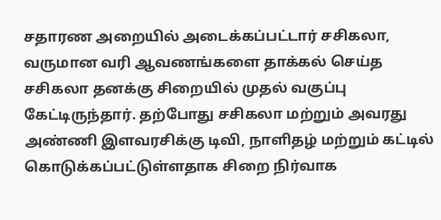சதாரண அறையில் அடைக்கப்பட்டார் சசிகலா, வருமான வரி ஆவணங்களை தாக்கல் செய்த சசிகலா தனக்கு சிறையில் முதல் வகுப்பு கேட்டிருந்தார். தற்போது சசிகலா மற்றும் அவரது அண்ணி இளவரசிக்கு டிவி, நாளிதழ் மற்றும் கட்டில் கொடுக்கப்பட்டுள்ளதாக சிறை நிர்வாக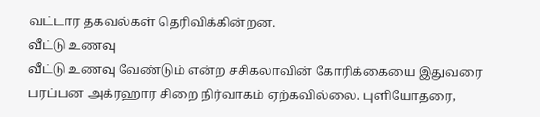வட்டார தகவல்கள் தெரிவிக்கின்றன.
வீட்டு உணவு
வீட்டு உணவு வேண்டும் என்ற சசிகலாவின் கோரிக்கையை இதுவரை பரப்பன அக்ரஹார சிறை நிர்வாகம் ஏற்கவில்லை. புளியோதரை,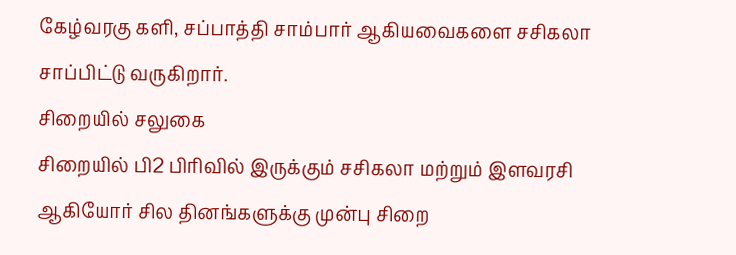கேழ்வரகு களி, சப்பாத்தி சாம்பார் ஆகியவைகளை சசிகலா சாப்பிட்டு வருகிறார்.
சிறையில் சலுகை
சிறையில் பி2 பிரிவில் இருக்கும் சசிகலா மற்றும் இளவரசி ஆகியோர் சில தினங்களுக்கு முன்பு சிறை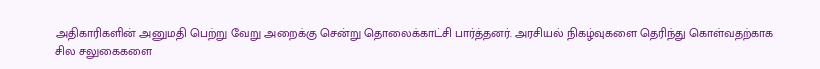அதிகாரிகளின் அனுமதி பெற்று வேறு அறைக்கு சென்று தொலைக்காட்சி பார்த்தனர். அரசியல் நிகழ்வுகளை தெரிந்து கொள்வதற்காக சில சலுகைகளை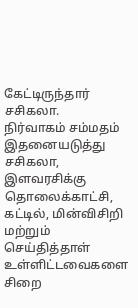கேட்டிருந்தார் சசிகலா.
நிர்வாகம் சம்மதம்
இதனையடுத்து சசிகலா, இளவரசிக்கு தொலைக்காட்சி, கட்டில், மின்விசிறி மற்றும் செய்தித்தாள் உள்ளிட்டவைகளை சிறை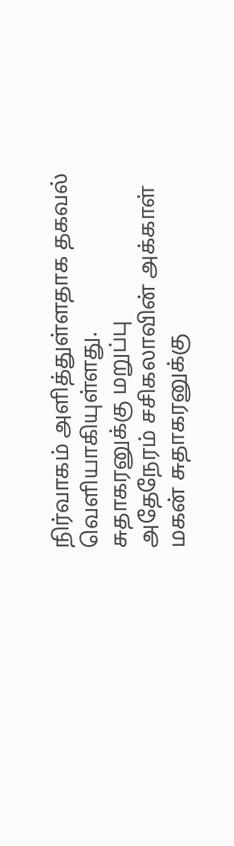நிர்வாகம் அளித்துள்ளதாக தகவல் வெளியாகியுள்ளது.
சுதாகரனுக்கு மறுப்பு
அதேநேரம் சசிகலாவின் அக்காள் மகன் சுதாகரனுக்கு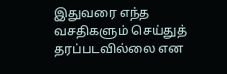இதுவரை எந்த வசதிகளும் செய்துத் தரப்படவில்லை என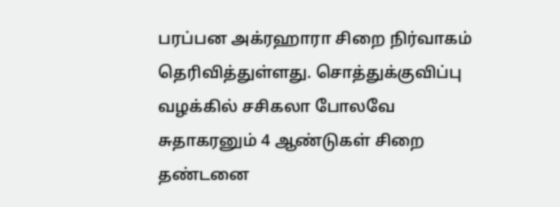பரப்பன அக்ரஹாரா சிறை நிர்வாகம் தெரிவித்துள்ளது. சொத்துக்குவிப்பு வழக்கில் சசிகலா போலவே சுதாகரனும் 4 ஆண்டுகள் சிறை தண்டனை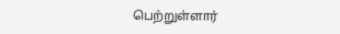பெற்றுள்ளார்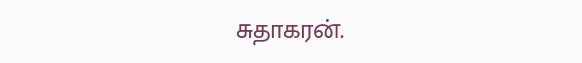சுதாகரன்.